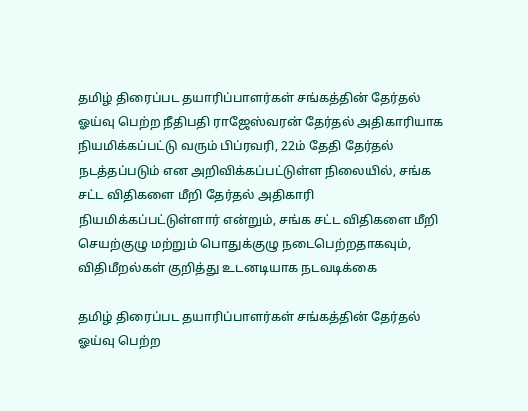தமிழ் திரைப்பட தயாரிப்பாளர்கள் சங்கத்தின் தேர்தல் ஓய்வு பெற்ற நீதிபதி ராஜேஸ்வரன் தேர்தல் அதிகாரியாக நியமிக்கப்பட்டு வரும் பிப்ரவரி, 22ம் தேதி தேர்தல் நடத்தப்படும் என அறிவிக்கப்பட்டுள்ள நிலையில், சங்க சட்ட விதிகளை மீறி தேர்தல் அதிகாரி நியமிக்கப்பட்டுள்ளார் என்றும், சங்க சட்ட விதிகளை மீறி செயற்குழு மற்றும் பொதுக்குழு நடைபெற்றதாகவும், விதிமீறல்கள் குறித்து உடனடியாக நடவடிக்கை

தமிழ் திரைப்பட தயாரிப்பாளர்கள் சங்கத்தின் தேர்தல் ஓய்வு பெற்ற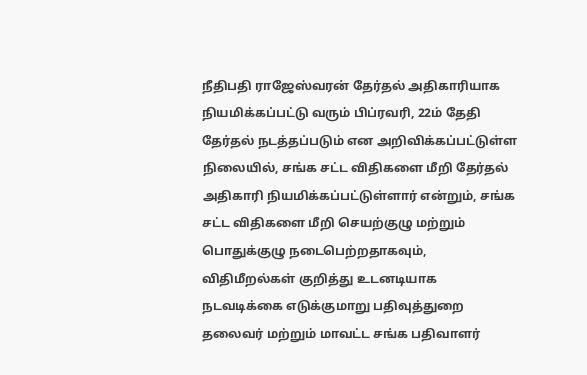நீதிபதி ராஜேஸ்வரன் தேர்தல் அதிகாரியாக நியமிக்கப்பட்டு வரும் பிப்ரவரி, 22ம் தேதி தேர்தல் நடத்தப்படும் என அறிவிக்கப்பட்டுள்ள நிலையில், சங்க சட்ட விதிகளை மீறி தேர்தல் அதிகாரி நியமிக்கப்பட்டுள்ளார் என்றும், சங்க சட்ட விதிகளை மீறி செயற்குழு மற்றும் பொதுக்குழு நடைபெற்றதாகவும், விதிமீறல்கள் குறித்து உடனடியாக நடவடிக்கை எடுக்குமாறு பதிவுத்துறை தலைவர் மற்றும் மாவட்ட சங்க பதிவாளர்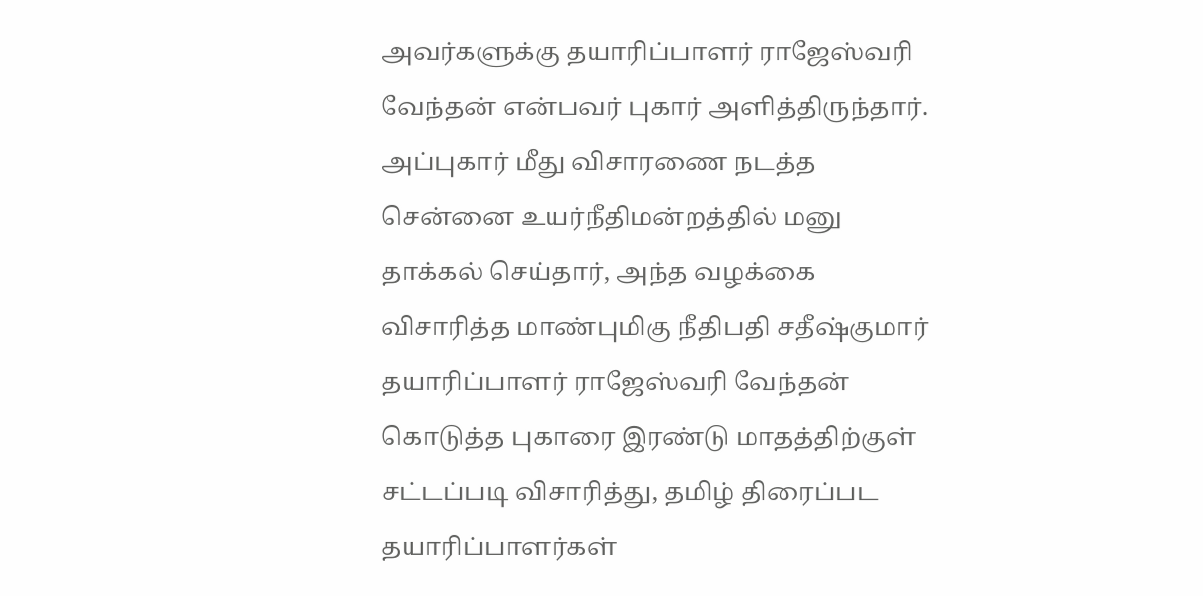அவர்களுக்கு தயாரிப்பாளர் ராஜேஸ்வரி வேந்தன் என்பவர் புகார் அளித்திருந்தார். அப்புகார் மீது விசாரணை நடத்த சென்னை உயர்நீதிமன்றத்தில் மனு தாக்கல் செய்தார், அந்த வழக்கை விசாரித்த மாண்புமிகு நீதிபதி சதீஷ்குமார் தயாரிப்பாளர் ராஜேஸ்வரி வேந்தன் கொடுத்த புகாரை இரண்டு மாதத்திற்குள் சட்டப்படி விசாரித்து, தமிழ் திரைப்பட தயாரிப்பாளர்கள்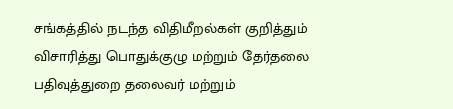சங்கத்தில் நடந்த விதிமீறல்கள் குறித்தும் விசாரித்து பொதுக்குழு மற்றும் தேர்தலை பதிவுத்துறை தலைவர் மற்றும்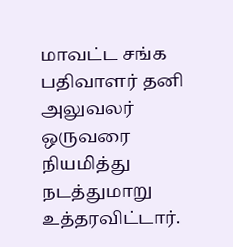மாவட்ட சங்க பதிவாளர் தனி அலுவலர் ஒருவரை நியமித்து நடத்துமாறு உத்தரவிட்டார்.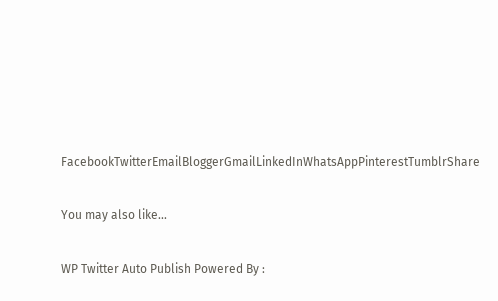FacebookTwitterEmailBloggerGmailLinkedInWhatsAppPinterestTumblrShare

You may also like...

WP Twitter Auto Publish Powered By :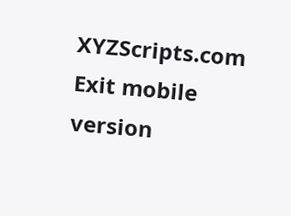XYZScripts.com
Exit mobile version